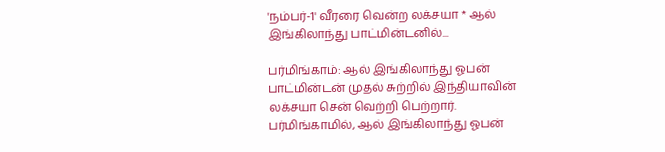'நம்பர்-1' வீரரை வென்ற லக்சயா * ஆல் இங்கிலாந்து பாட்மின்டனில்...

பர்மிங்காம்: ஆல் இங்கிலாந்து ஓபன் பாட்மின்டன் முதல் சுற்றில் இந்தியாவின் லக்சயா சென் வெற்றி பெற்றார்.
பர்மிங்காமில், ஆல் இங்கிலாந்து ஓபன்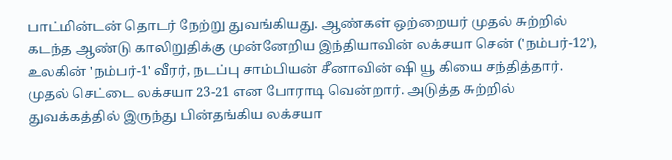பாட்மின்டன் தொடர் நேற்று துவங்கியது. ஆண்கள் ஒற்றையர் முதல் சுற்றில் கடந்த ஆண்டு காலிறுதிக்கு முன்னேறிய இந்தியாவின் லக்சயா சென் ('நம்பர்-12'), உலகின் 'நம்பர்-1' வீரர், நடப்பு சாம்பியன் சீனாவின் ஷி யூ கியை சந்தித்தார்.
முதல் செட்டை லக்சயா 23-21 என போராடி வென்றார். அடுத்த சுற்றில் துவக்கத்தில் இருந்து பின்தங்கிய லக்சயா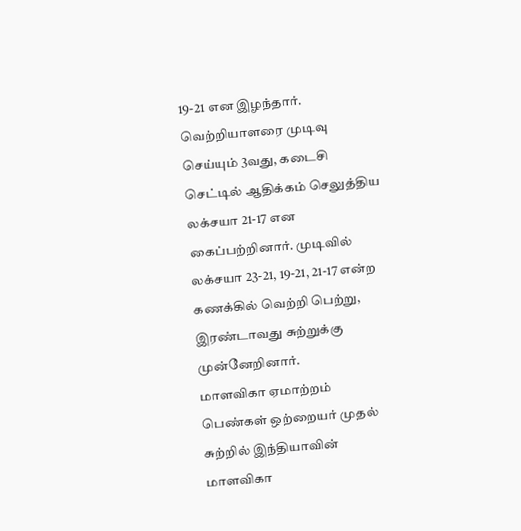19-21 என இழந்தார். வெற்றியாளரை முடிவு செய்யும் 3வது, கடைசி செட்டில் ஆதிக்கம் செலுத்திய லக்சயா 21-17 என கைப்பற்றினார். முடிவில் லக்சயா 23-21, 19-21, 21-17 என்ற கணக்கில் வெற்றி பெற்று, இரண்டாவது சுற்றுக்கு முன்னேறினார்.
மாளவிகா ஏமாற்றம்
பெண்கள் ஒற்றையர் முதல் சுற்றில் இந்தியாவின் மாளவிகா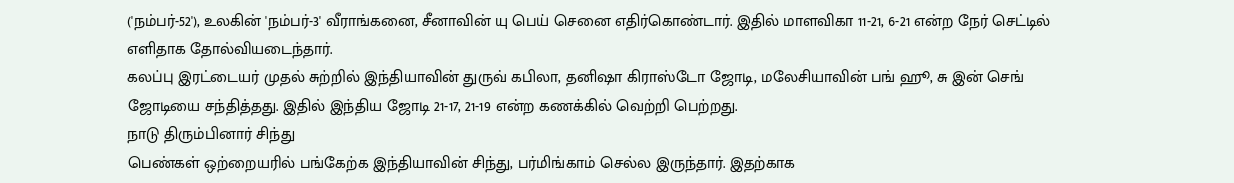('நம்பர்-52'), உலகின் 'நம்பர்-3' வீராங்கனை, சீனாவின் யு பெய் செனை எதிர்கொண்டார். இதில் மாளவிகா 11-21, 6-21 என்ற நேர் செட்டில் எளிதாக தோல்வியடைந்தார்.
கலப்பு இரட்டையர் முதல் சுற்றில் இந்தியாவின் துருவ் கபிலா, தனிஷா கிராஸ்டோ ஜோடி, மலேசியாவின் பங் ஹூ, சு இன் செங் ஜோடியை சந்தித்தது. இதில் இந்திய ஜோடி 21-17, 21-19 என்ற கணக்கில் வெற்றி பெற்றது.
நாடு திரும்பினார் சிந்து
பெண்கள் ஒற்றையரில் பங்கேற்க இந்தியாவின் சிந்து, பர்மிங்காம் செல்ல இருந்தார். இதற்காக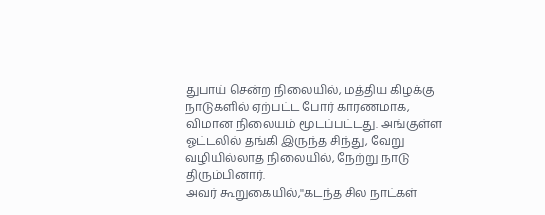துபாய் சென்ற நிலையில், மத்திய கிழக்கு நாடுகளில் ஏற்பட்ட போர் காரணமாக, விமான நிலையம் மூடப்பட்டது. அங்குள்ள ஓட்டலில் தங்கி இருந்த சிந்து, வேறு வழியில்லாத நிலையில், நேற்று நாடு திரும்பினார்.
அவர் கூறுகையில்,''கடந்த சில நாட்கள்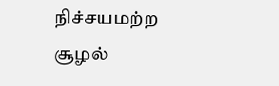நிச்சயமற்ற சூழல்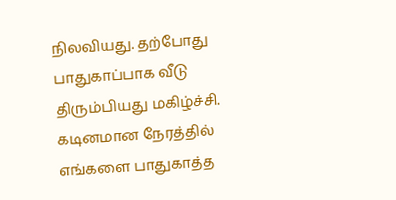நிலவியது. தற்போது பாதுகாப்பாக வீடு திரும்பியது மகிழ்ச்சி. கடினமான நேரத்தில் எங்களை பாதுகாத்த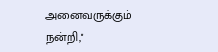அனைவருக்கும் நன்றி,''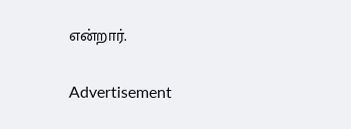என்றார்.

Advertisement